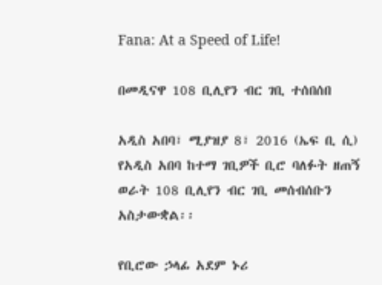Fana: At a Speed of Life!

በመዲናዋ 108 ቢሊየን ብር ገቢ ተሰበሰበ

አዲስ አበባ፣ ሚያዝያ 8፣ 2016 (ኤፍ ቢ ሲ) የአዲስ አበባ ከተማ ገቢዎች ቢሮ ባለፉት ዘጠኝ ወራት 108 ቢሊየን ብር ገቢ መሰብሰቡን አስታውቋል፡፡

የቢሮው ኃላፊ አደም ኑሪ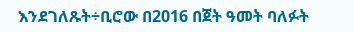እንደገለጹት÷ቢሮው በ2016 በጀት ዓመት ባለፉት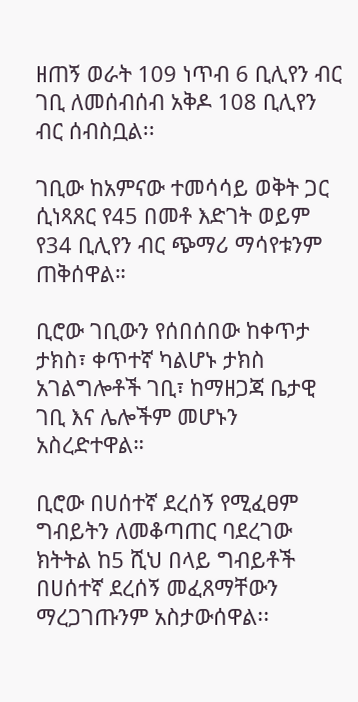ዘጠኝ ወራት 109 ነጥብ 6 ቢሊየን ብር ገቢ ለመሰብሰብ አቅዶ 108 ቢሊየን ብር ሰብስቧል፡፡

ገቢው ከአምናው ተመሳሳይ ወቅት ጋር ሲነጻጸር የ45 በመቶ እድገት ወይም የ34 ቢሊየን ብር ጭማሪ ማሳየቱንም ጠቅሰዋል።

ቢሮው ገቢውን የሰበሰበው ከቀጥታ ታክስ፣ ቀጥተኛ ካልሆኑ ታክስ አገልግሎቶች ገቢ፣ ከማዘጋጃ ቤታዊ ገቢ እና ሌሎችም መሆኑን አስረድተዋል።

ቢሮው በሀሰተኛ ደረሰኝ የሚፈፀም ግብይትን ለመቆጣጠር ባደረገው ክትትል ከ5 ሺህ በላይ ግብይቶች በሀሰተኛ ደረሰኝ መፈጸማቸውን ማረጋገጡንም አስታውሰዋል፡፡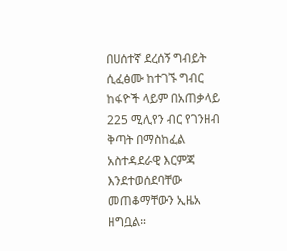በሀሰተኛ ደረሰኝ ግብይት ሲፈፅሙ ከተገኙ ግብር ከፋዮች ላይም በአጠቃላይ 225 ሚሊየን ብር የገንዘብ ቅጣት በማስከፈል አስተዳደራዊ እርምጃ እንደተወሰደባቸው መጠቆማቸውን ኢዜአ ዘግቧል።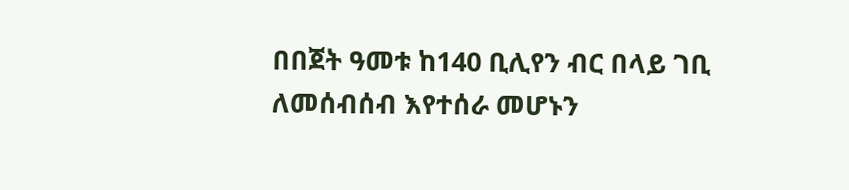በበጀት ዓመቱ ከ140 ቢሊየን ብር በላይ ገቢ ለመሰብሰብ እየተሰራ መሆኑን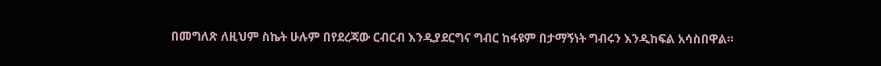በመግለጽ ለዚህም ስኬት ሁሉም በየደረጃው ርብርብ እንዲያደርግና ግብር ከፋዩም በታማኝነት ግብሩን እንዲከፍል አሳስበዋል።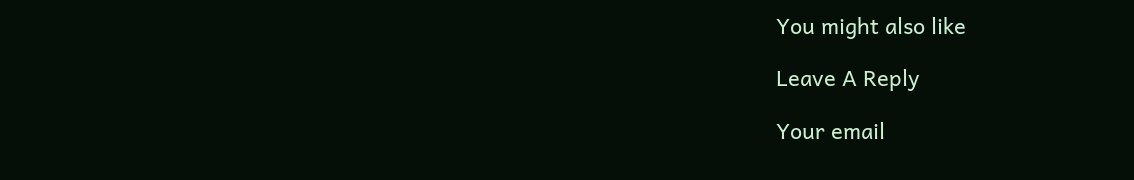You might also like

Leave A Reply

Your email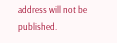address will not be published.